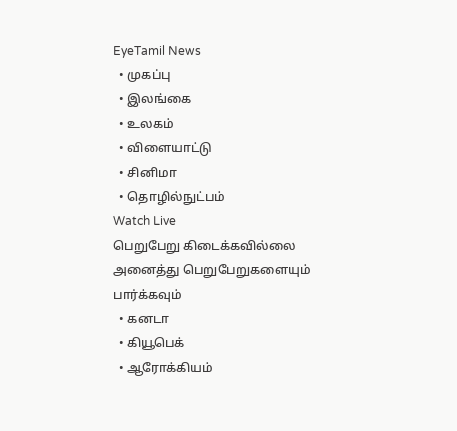EyeTamil News
  • முகப்பு
  • இலங்கை
  • உலகம்
  • விளையாட்டு
  • சினிமா
  • தொழில்நுட்பம்
Watch Live
பெறுபேறு கிடைக்கவில்லை
அனைத்து பெறுபேறுகளையும் பார்க்கவும்
  • கனடா
  • கியூபெக்
  • ஆரோக்கியம்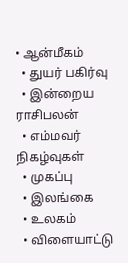• ஆன்மீகம்
  • துயர் பகிர்வு
  • இன்றைய ராசிபலன்
  • எம்மவர் நிகழ்வுகள்
  • முகப்பு
  • இலங்கை
  • உலகம்
  • விளையாட்டு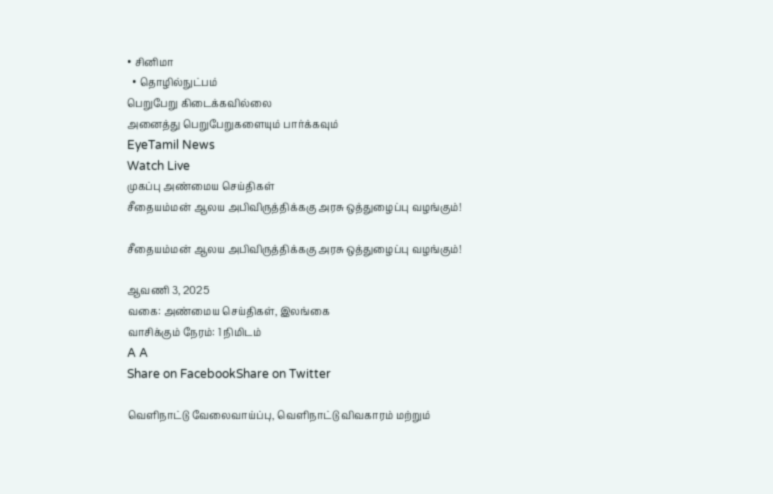• சினிமா
  • தொழில்நுட்பம்
பெறுபேறு கிடைக்கவில்லை
அனைத்து பெறுபேறுகளையும் பார்க்கவும்
EyeTamil News
Watch Live
முகப்பு அண்மைய செய்திகள்
சீதையம்மன் ஆலய அபிவிருத்திக்ககு அரசு ஒத்துழைப்பு வழங்கும்!

சீதையம்மன் ஆலய அபிவிருத்திக்ககு அரசு ஒத்துழைப்பு வழங்கும்!

ஆவணி 3, 2025
வகை: அண்மைய செய்திகள், இலங்கை
வாசிக்கும் நேரம்: 1 நிமிடம்
A A
Share on FacebookShare on Twitter

வெளிநாட்டு வேலைவாய்ப்பு, வெளிநாட்டு விவகாரம் மற்றும்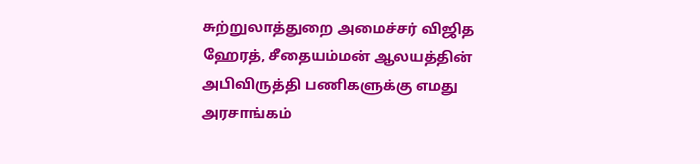சுற்றுலாத்துறை அமைச்சர் விஜித ஹேரத், சீதையம்மன் ஆலயத்தின் அபிவிருத்தி பணிகளுக்கு எமது அரசாங்கம்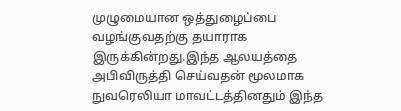முழுமையான ஒத்துழைப்பை வழங்குவதற்கு தயாராக இருக்கின்றது.இந்த ஆலயத்தை அபிவிருத்தி செய்வதன் மூலமாக நுவரெலியா மாவட்டத்தினதும் இந்த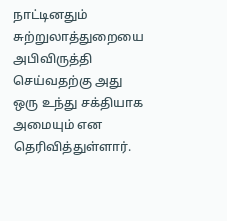நாட்டினதும் சுற்றுலாத்துறையை அபிவிருத்தி செய்வதற்கு அது ஒரு உந்து சக்தியாக அமையும் என தெரிவித்துள்ளார்.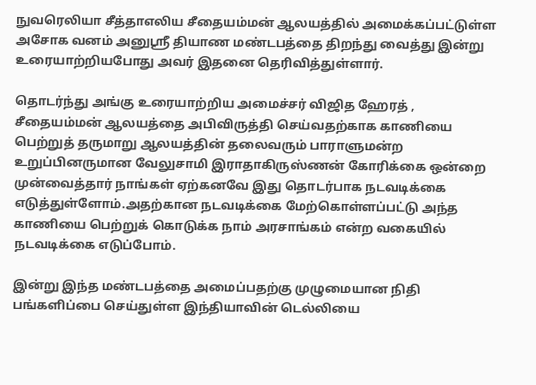நுவரெலியா சீத்தாஎலிய சீதையம்மன் ஆலயத்தில் அமைக்கப்பட்டுள்ள அசோக வனம் அனுஸ்ரீ தியாண மண்டபத்தை திறந்து வைத்து இன்று உரையாற்றியபோது அவர் இதனை தெரிவித்துள்ளார்.

தொடர்ந்து அங்கு உரையாற்றிய அமைச்சர் விஜித ஹேரத் ,
சீதையம்மன் ஆலயத்தை அபிவிருத்தி செய்வதற்காக காணியை பெற்றுத் தருமாறு ஆலயத்தின் தலைவரும் பாராளுமன்ற உறுப்பினருமான வேலுசாமி இராதாகிருஸ்ணன் கோரிக்கை ஒன்றை முன்வைத்தார் நாங்கள் ஏற்கனவே இது தொடர்பாக நடவடிக்கை எடுத்துள்ளோம்.அதற்கான நடவடிக்கை மேற்கொள்ளப்பட்டு அந்த காணியை பெற்றுக் கொடுக்க நாம் அரசாங்கம் என்ற வகையில் நடவடிக்கை எடுப்போம்.

இன்று இந்த மண்டபத்தை அமைப்பதற்கு முழுமையான நிதி பங்களிப்பை செய்துள்ள இந்தியாவின் டெல்லியை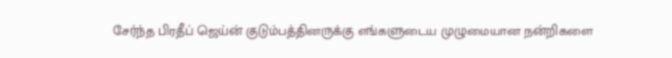சேர்ந்த பிரதீப் ஜெய்ன் குடும்பத்தினருக்கு எங்களுடைய முழுமையான நன்றிகளை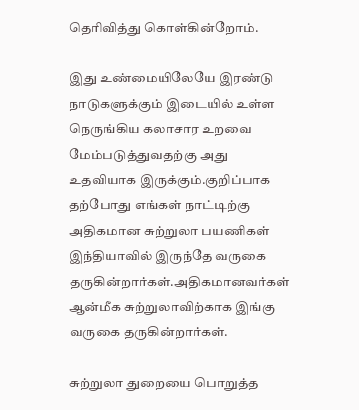தெரிவித்து கொள்கின்றோம்.

இது உண்மையிலேயே இரண்டு நாடுகளுக்கும் இடையில் உள்ள நெருங்கிய கலாசார உறவை மேம்படுத்துவதற்கு அது உதவியாக இருக்கும்.குறிப்பாக தற்போது எங்கள் நாட்டிற்கு அதிகமான சுற்றுலா பயணிகள் இந்தியாவில் இருந்தே வருகை தருகின்றார்கள்.அதிகமானவர்கள் ஆன்மீக சுற்றுலாவிற்காக இங்கு வருகை தருகின்றார்கள்.

சுற்றுலா துறையை பொறுத்த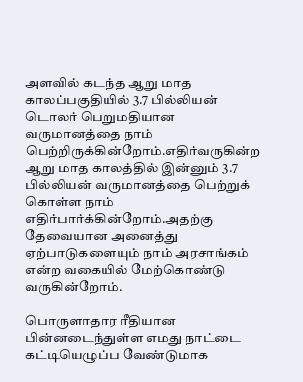அளவில் கடந்த ஆறு மாத காலப்பகுதியில் 3.7 பில்லியன் டொலர் பெறுமதியான வருமானத்தை நாம் பெற்றிருக்கின்றோம்.எதிர்வருகின்ற ஆறு மாத காலத்தில் இன்னும் 3.7 பில்லியன் வருமானத்தை பெற்றுக் கொள்ள நாம் எதிர்பார்க்கின்றோம்.அதற்கு தேவையான அனைத்து ஏற்பாடுகளையும் நாம் அரசாங்கம் என்ற வகையில் மேற்கொண்டு வருகின்றோம்.

பொருளாதார ரீதியான பின்னடைந்துள்ள எமது நாட்டை கட்டியெழுப்ப வேண்டுமாக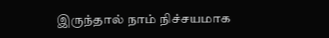இருந்தால் நாம் நிச்சயமாக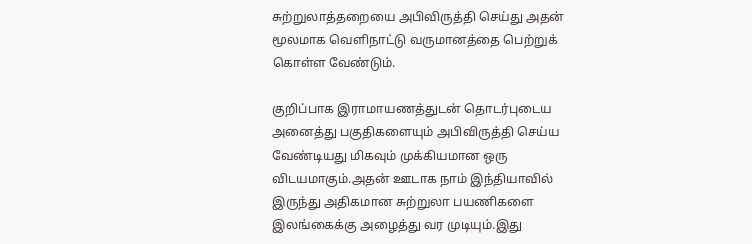சுற்றுலாத்தறையை அபிவிருத்தி செய்து அதன் மூலமாக வெளிநாட்டு வருமானத்தை பெற்றுக் கொள்ள வேண்டும்.

குறிப்பாக இராமாயணத்துடன் தொடர்புடைய அனைத்து பகுதிகளையும் அபிவிருத்தி செய்ய வேண்டியது மிகவும் முக்கியமான ஒரு விடயமாகும்.அதன் ஊடாக நாம் இந்தியாவில் இருந்து அதிகமான சுற்றுலா பயணிகளை இலங்கைக்கு அழைத்து வர முடியும்.இது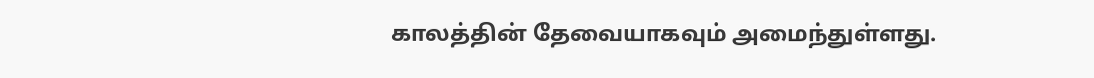காலத்தின் தேவையாகவும் அமைந்துள்ளது.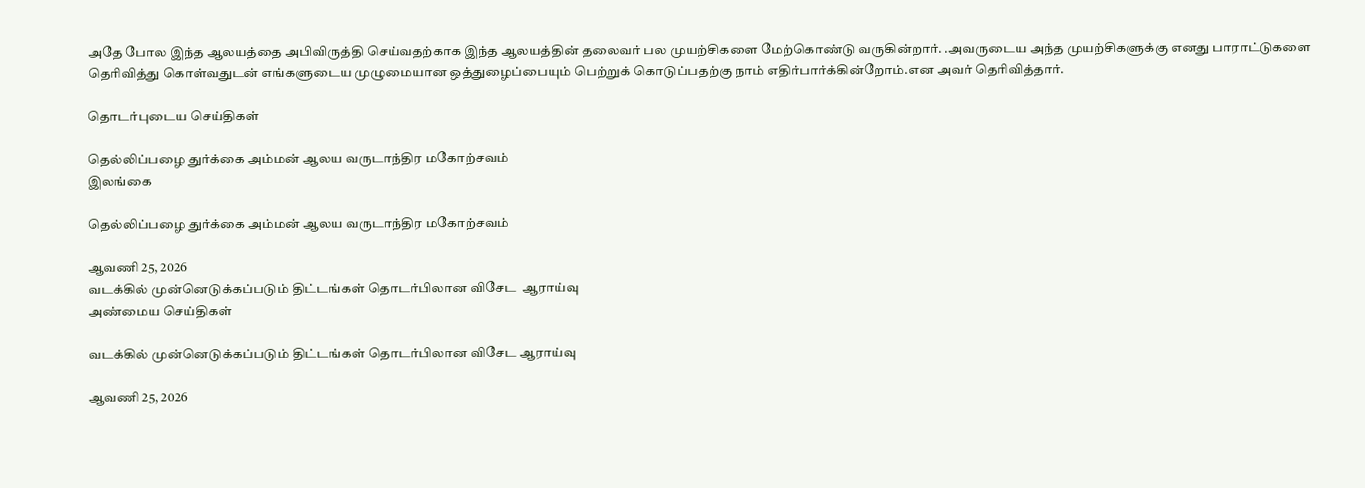அதே போல இந்த ஆலயத்தை அபிவிருத்தி செய்வதற்காக இந்த ஆலயத்தின் தலைவர் பல முயற்சிகளை மேற்கொண்டு வருகின்றார். .அவருடைய அந்த முயற்சிகளுக்கு எனது பாராட்டுகளை தெரிவித்து கொள்வதுடன் எங்களுடைய முழுமையான ஒத்துழைப்பையும் பெற்றுக் கொடுப்பதற்கு நாம் எதிர்பார்க்கின்றோம்.என அவர் தெரிவித்தார்.

தொடர்புடைய செய்திகள்

தெல்லிப்பழை துர்க்கை அம்மன் ஆலய வருடாந்திர மகோற்சவம்
இலங்கை

தெல்லிப்பழை துர்க்கை அம்மன் ஆலய வருடாந்திர மகோற்சவம்

ஆவணி 25, 2026
வடக்கில் முன்னெடுக்கப்படும் திட்டங்கள் தொடர்பிலான விசேட  ஆராய்வு
அண்மைய செய்திகள்

வடக்கில் முன்னெடுக்கப்படும் திட்டங்கள் தொடர்பிலான விசேட ஆராய்வு

ஆவணி 25, 2026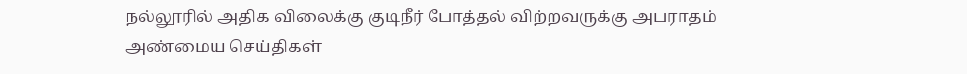நல்லூரில் அதிக விலைக்கு குடிநீர் போத்தல் விற்றவருக்கு அபராதம்
அண்மைய செய்திகள்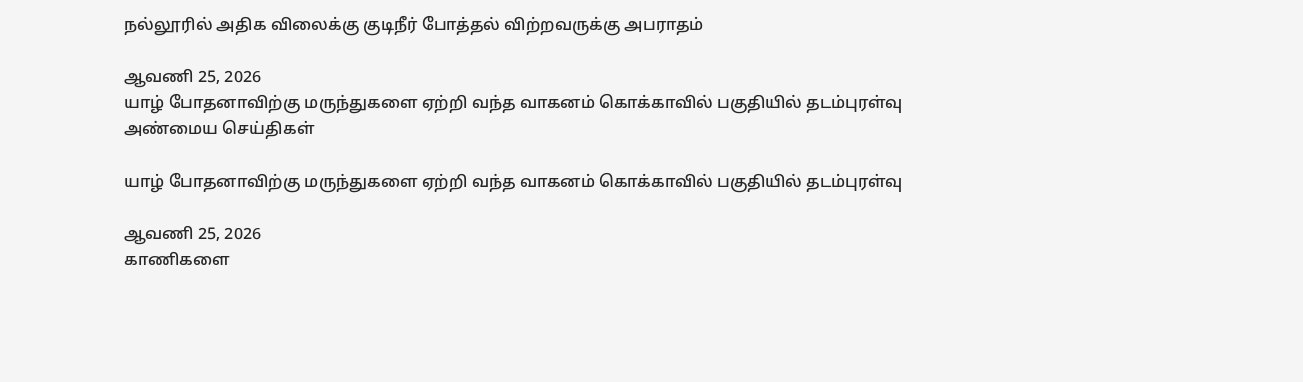நல்லூரில் அதிக விலைக்கு குடிநீர் போத்தல் விற்றவருக்கு அபராதம்

ஆவணி 25, 2026
யாழ் போதனாவிற்கு மருந்துகளை ஏற்றி வந்த வாகனம் கொக்காவில் பகுதியில் தடம்புரள்வு
அண்மைய செய்திகள்

யாழ் போதனாவிற்கு மருந்துகளை ஏற்றி வந்த வாகனம் கொக்காவில் பகுதியில் தடம்புரள்வு

ஆவணி 25, 2026
காணிகளை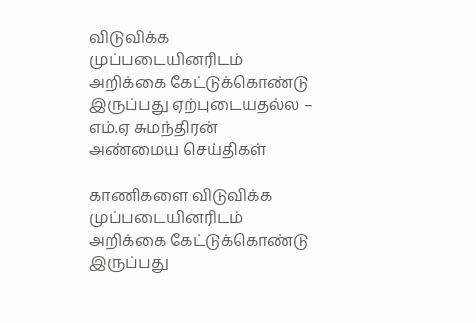விடுவிக்க முப்படையினரிடம் அறிக்கை கேட்டுக்கொண்டு இருப்பது ஏற்புடையதல்ல – எம்.ஏ சுமந்திரன்
அண்மைய செய்திகள்

காணிகளை விடுவிக்க முப்படையினரிடம் அறிக்கை கேட்டுக்கொண்டு இருப்பது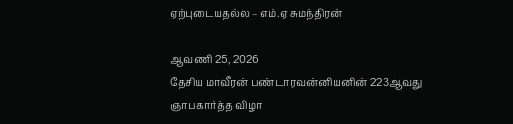ஏற்புடையதல்ல – எம்.ஏ சுமந்திரன்

ஆவணி 25, 2026
தேசிய மாவீரன் பண்டாரவன்னியனின் 223ஆவது ஞாபகார்த்த விழா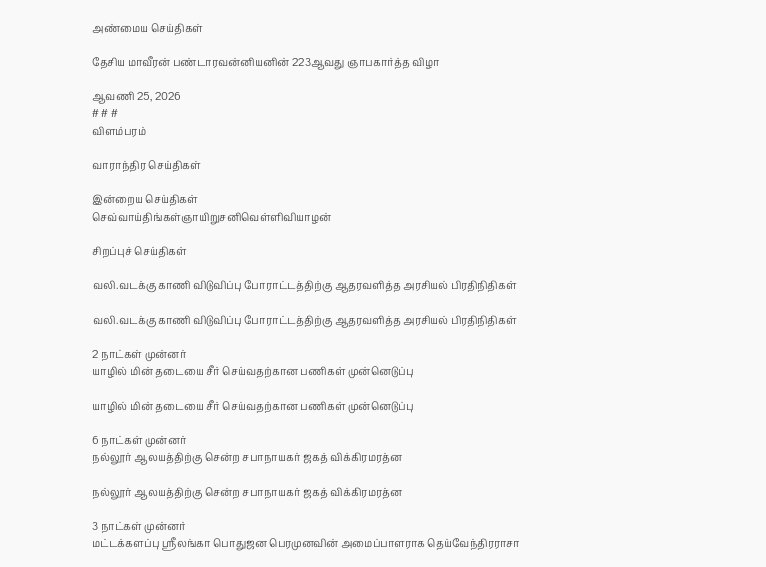அண்மைய செய்திகள்

தேசிய மாவீரன் பண்டாரவன்னியனின் 223ஆவது ஞாபகார்த்த விழா

ஆவணி 25, 2026
# # #
விளம்பரம்

வாராந்திர செய்திகள்

இன்றைய செய்திகள்
செவ்வாய்திங்கள்ஞாயிறுசனிவெள்ளிவியாழன்

சிறப்புச் செய்திகள்

வலி.வடக்கு காணி விடுவிப்பு போராட்டத்திற்கு ஆதரவளித்த அரசியல் பிரதிநிதிகள்

வலி.வடக்கு காணி விடுவிப்பு போராட்டத்திற்கு ஆதரவளித்த அரசியல் பிரதிநிதிகள்

2 நாட்கள் முன்னர்
யாழில் மின் தடையை சீர் செய்வதற்கான பணிகள் முன்னெடுப்பு

யாழில் மின் தடையை சீர் செய்வதற்கான பணிகள் முன்னெடுப்பு

6 நாட்கள் முன்னர்
நல்லூர் ஆலயத்திற்கு சென்ற சபாநாயகர் ஜகத் விக்கிரமரத்ன

நல்லூர் ஆலயத்திற்கு சென்ற சபாநாயகர் ஜகத் விக்கிரமரத்ன

3 நாட்கள் முன்னர்
மட்டக்களப்பு ஸ்ரீலங்கா பொதுஜன பெரமுனவின் அமைப்பாளராக தெய்வேந்திரராசா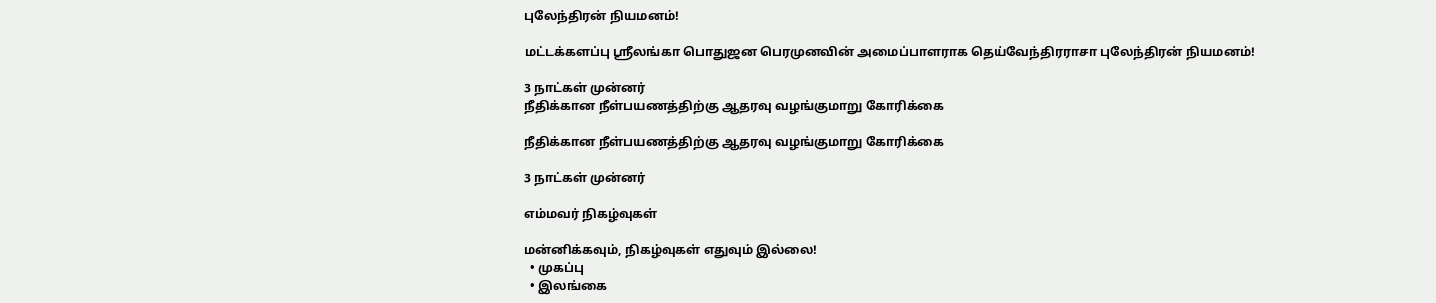புலேந்திரன் நியமனம்!

மட்டக்களப்பு ஸ்ரீலங்கா பொதுஜன பெரமுனவின் அமைப்பாளராக தெய்வேந்திரராசா புலேந்திரன் நியமனம்!

3 நாட்கள் முன்னர்
நீதிக்கான நீள்பயணத்திற்கு ஆதரவு வழங்குமாறு கோரிக்கை

நீதிக்கான நீள்பயணத்திற்கு ஆதரவு வழங்குமாறு கோரிக்கை

3 நாட்கள் முன்னர்

எம்மவர் நிகழ்வுகள்

மன்னிக்கவும், நிகழ்வுகள் எதுவும் இல்லை!
  • முகப்பு
  • இலங்கை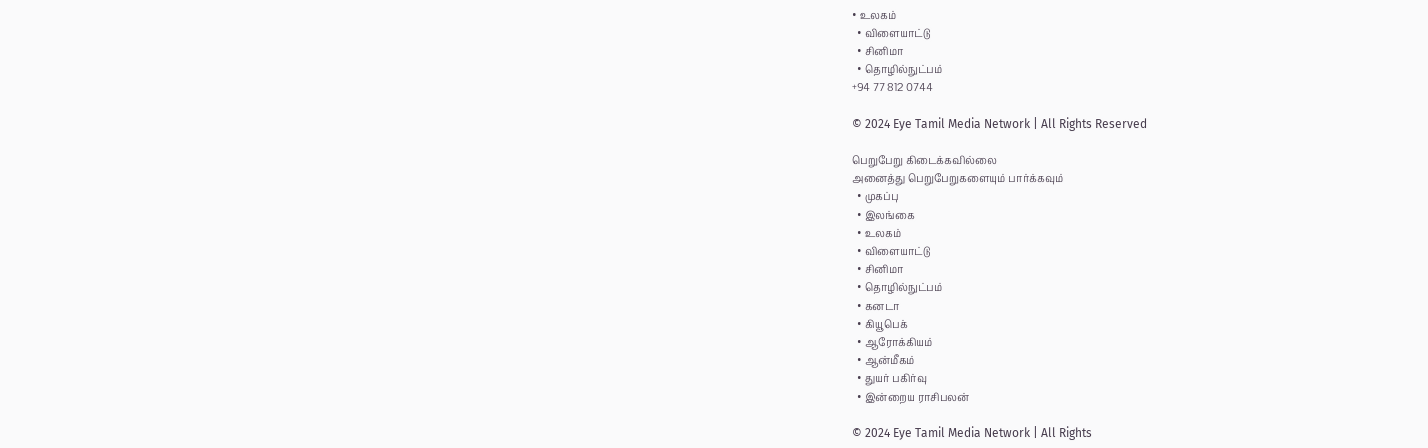• உலகம்
  • விளையாட்டு
  • சினிமா
  • தொழில்நுட்பம்
+94 77 812 0744

© 2024 Eye Tamil Media Network | All Rights Reserved

பெறுபேறு கிடைக்கவில்லை
அனைத்து பெறுபேறுகளையும் பார்க்கவும்
  • முகப்பு
  • இலங்கை
  • உலகம்
  • விளையாட்டு
  • சினிமா
  • தொழில்நுட்பம்
  • கனடா
  • கியூபெக்
  • ஆரோக்கியம்
  • ஆன்மீகம்
  • துயர் பகிர்வு
  • இன்றைய ராசிபலன்

© 2024 Eye Tamil Media Network | All Rights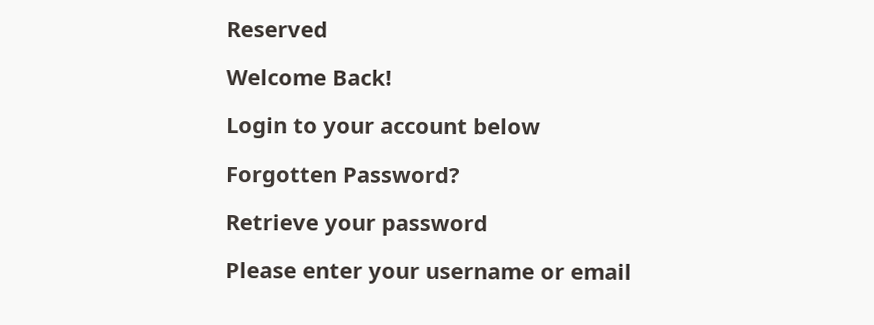Reserved

Welcome Back!

Login to your account below

Forgotten Password?

Retrieve your password

Please enter your username or email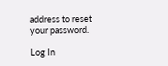address to reset your password.

Log In